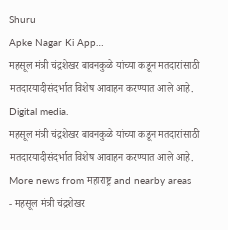Shuru
Apke Nagar Ki App…
महसूल मंत्री चंद्रशेखर बावनकुळे यांच्या कडून मतदारांसाठी मतदारयादीसंदर्भात विशेष आवाहन करण्यात आले आहे.
Digital media.
महसूल मंत्री चंद्रशेखर बावनकुळे यांच्या कडून मतदारांसाठी मतदारयादीसंदर्भात विशेष आवाहन करण्यात आले आहे.
More news from महाराष्ट्र and nearby areas
- महसूल मंत्री चंद्रशेखर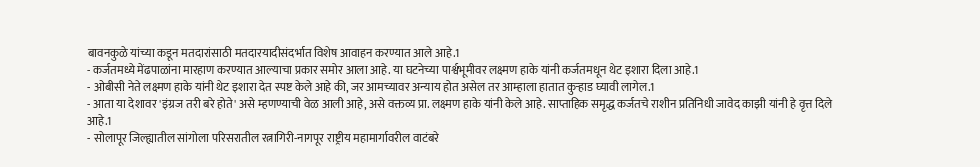बावनकुळे यांच्या कडून मतदारांसाठी मतदारयादीसंदर्भात विशेष आवाहन करण्यात आले आहे.1
- कर्जतमध्ये मेंढपाळांना मारहाण करण्यात आल्याचा प्रकार समोर आला आहे. या घटनेच्या पार्श्वभूमीवर लक्ष्मण हाके यांनी कर्जतमधून थेट इशारा दिला आहे.1
- ओबीसी नेते लक्ष्मण हाके यांनी थेट इशारा देत स्पष्ट केले आहे की, जर आमच्यावर अन्याय होत असेल तर आम्हाला हातात कुऱ्हाड घ्यावी लागेल.1
- आता या देशावर 'इंग्रज तरी बरे होते' असे म्हणण्याची वेळ आली आहे, असे वक्तव्य प्रा. लक्ष्मण हाके यांनी केले आहे. साप्ताहिक समृद्ध कर्जतचे राशीन प्रतिनिधी जावेद काझी यांनी हे वृत्त दिले आहे.1
- सोलापूर जिल्ह्यातील सांगोला परिसरातील रत्नागिरी-नागपूर राष्ट्रीय महामार्गावरील वाटंबरे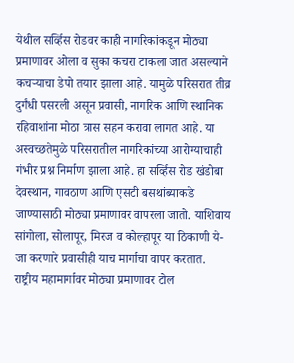येथील सर्व्हिस रोडवर काही नागरिकांकडून मोठ्या प्रमाणावर ओला व सुका कचरा टाकला जात असल्याने कचऱ्याचा डेपो तयार झाला आहे. यामुळे परिसरात तीव्र दुर्गंधी पसरली असून प्रवासी, नागरिक आणि स्थानिक रहिवाशांना मोठा त्रास सहन करावा लागत आहे. या अस्वच्छतेमुळे परिसरातील नागरिकांच्या आरोग्याचाही गंभीर प्रश्न निर्माण झाला आहे. हा सर्व्हिस रोड खंडोबा देवस्थान, गावठाण आणि एसटी बसथांब्याकडे जाण्यासाठी मोठ्या प्रमाणावर वापरला जातो. याशिवाय सांगोला, सोलापूर, मिरज व कोल्हापूर या ठिकाणी ये-जा करणारे प्रवासीही याच मार्गाचा वापर करतात. राष्ट्रीय महामार्गावर मोठ्या प्रमाणावर टोल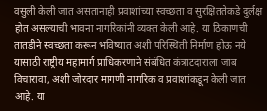वसुली केली जात असतानाही प्रवाशांच्या स्वच्छता व सुरक्षिततेकडे दुर्लक्ष होत असल्याची भावना नागरिकांनी व्यक्त केली आहे. या ठिकाणची तातडीने स्वच्छता करून भविष्यात अशी परिस्थिती निर्माण होऊ नये यासाठी राष्ट्रीय महामार्ग प्राधिकरणाने संबंधित कंत्राटदाराला जाब विचारावा, अशी जोरदार मागणी नागरिक व प्रवाशांकडून केली जात आहे. या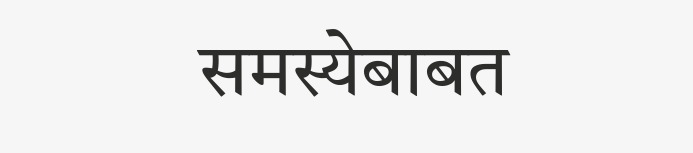समस्येबाबत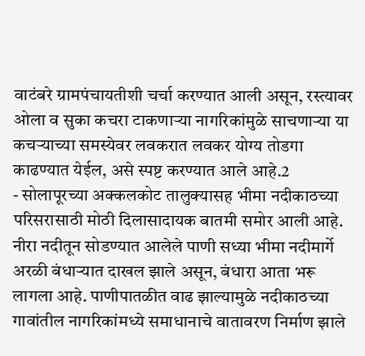वाटंबरे ग्रामपंचायतीशी चर्चा करण्यात आली असून, रस्त्यावर ओला व सुका कचरा टाकणाऱ्या नागरिकांमुळे साचणाऱ्या या कचऱ्याच्या समस्येवर लवकरात लवकर योग्य तोडगा काढण्यात येईल, असे स्पष्ट करण्यात आले आहे.2
- सोलापूरच्या अक्कलकोट तालुक्यासह भीमा नदीकाठच्या परिसरासाठी मोठी दिलासादायक बातमी समोर आली आहे. नीरा नदीतून सोडण्यात आलेले पाणी सध्या भीमा नदीमार्गे अरळी बंधाऱ्यात दाखल झाले असून, बंधारा आता भरू लागला आहे. पाणीपातळीत वाढ झाल्यामुळे नदीकाठच्या गावांतील नागरिकांमध्ये समाधानाचे वातावरण निर्माण झाले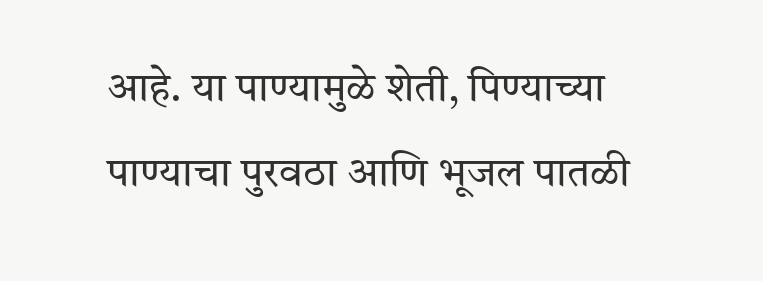आहे. या पाण्यामुळे शेती, पिण्याच्या पाण्याचा पुरवठा आणि भूजल पातळी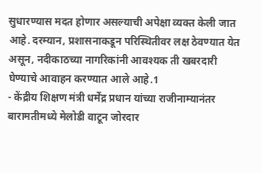सुधारण्यास मदत होणार असल्याची अपेक्षा व्यक्त केली जात आहे. दरम्यान, प्रशासनाकडून परिस्थितीवर लक्ष ठेवण्यात येत असून, नदीकाठच्या नागरिकांनी आवश्यक ती खबरदारी घेण्याचे आवाहन करण्यात आले आहे.1
- केंद्रीय शिक्षण मंत्री धर्मेंद्र प्रधान यांच्या राजीनाम्यानंतर बारामतीमध्ये मेलोडी वाटून जोरदार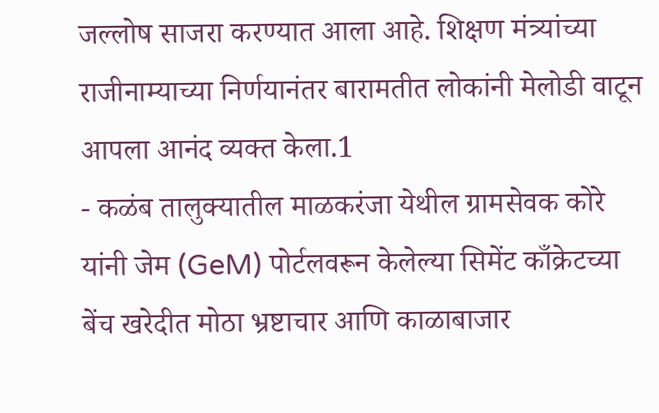जल्लोष साजरा करण्यात आला आहे. शिक्षण मंत्र्यांच्या राजीनाम्याच्या निर्णयानंतर बारामतीत लोकांनी मेलोडी वाटून आपला आनंद व्यक्त केला.1
- कळंब तालुक्यातील माळकरंजा येथील ग्रामसेवक कोरे यांनी जेम (GeM) पोर्टलवरून केलेल्या सिमेंट काँक्रेटच्या बेंच खरेदीत मोठा भ्रष्टाचार आणि काळाबाजार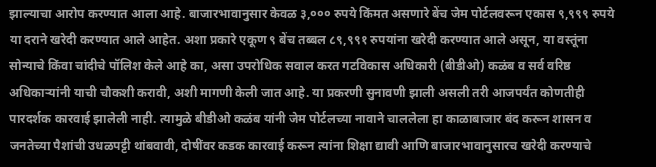झाल्याचा आरोप करण्यात आला आहे. बाजारभावानुसार केवळ ३,००० रुपये किंमत असणारे बेंच जेम पोर्टलवरून एकास ९,९९९ रुपये या दराने खरेदी करण्यात आले आहेत. अशा प्रकारे एकूण ९ बेंच तब्बल ८९,९९१ रुपयांना खरेदी करण्यात आले असून, या वस्तूंना सोन्याचे किंवा चांदीचे पॉलिश केले आहे का, असा उपरोधिक सवाल करत गटविकास अधिकारी (बीडीओ) कळंब व सर्व वरिष्ठ अधिकाऱ्यांनी याची चौकशी करावी, अशी मागणी केली जात आहे. या प्रकरणी सुनावणी झाली असली तरी आजपर्यंत कोणतीही पारदर्शक कारवाई झालेली नाही. त्यामुळे बीडीओ कळंब यांनी जेम पोर्टलच्या नावाने चाललेला हा काळाबाजार बंद करून शासन व जनतेच्या पैशांची उधळपट्टी थांबवावी, दोषींवर कडक कारवाई करून त्यांना शिक्षा द्यावी आणि बाजारभावानुसारच खरेदी करण्याचे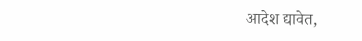आदेश द्यावेत,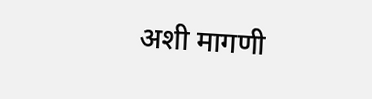अशी मागणी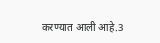करण्यात आली आहे.3